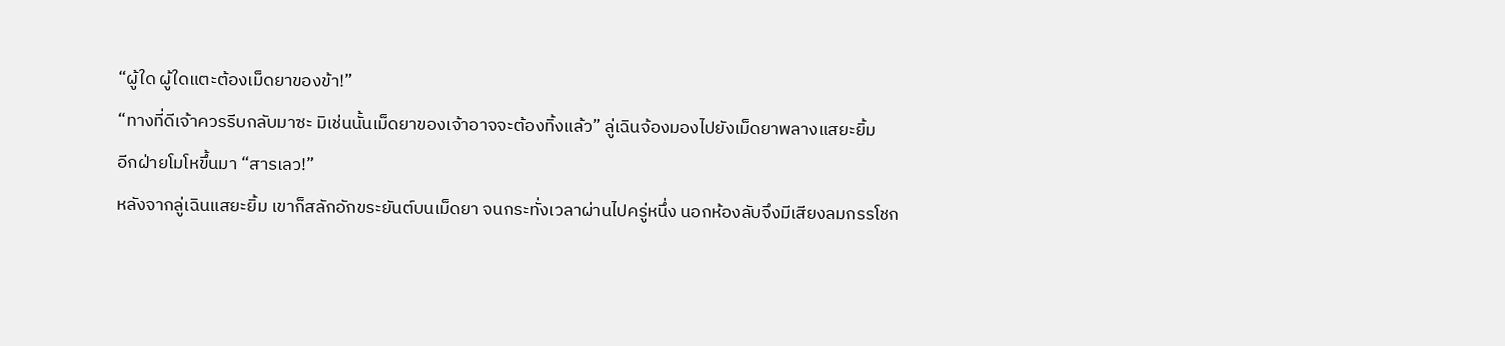“ผู้ใด ผู้ใดแตะต้องเม็ดยาของข้า!”
“ทางที่ดีเจ้าควรรีบกลับมาซะ มิเช่นนั้นเม็ดยาของเจ้าอาจจะต้องทิ้งแล้ว” ลู่เฉินจ้องมองไปยังเม็ดยาพลางแสยะยิ้ม
อีกฝ่ายโมโหขึ้นมา “สารเลว!”
หลังจากลู่เฉินแสยะยิ้ม เขาก็สลักอักขระยันต์บนเม็ดยา จนกระทั่งเวลาผ่านไปครู่หนึ่ง นอกห้องลับจึงมีเสียงลมกรรโชก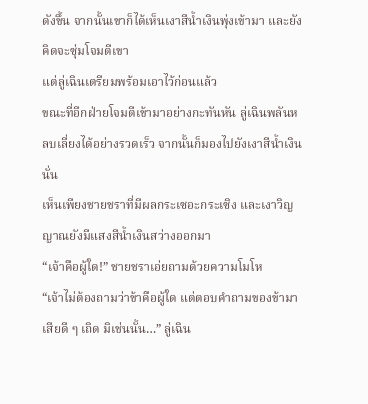ดังขึ้น จากนั้นเขาก็ได้เห็นเงาสีน้ำเงินพุ่งเข้ามา และยังคิดจะซุ่มโจมตีเขา
แต่ลู่เฉินเตรียมพร้อมเอาไว้ก่อนแล้ว
ขณะที่อีกฝ่ายโจมตีเข้ามาอย่างกะทันหัน ลู่เฉินพลันหลบเลี่ยงได้อย่างรวดเร็ว จากนั้นก็มองไปยังเงาสีน้ำเงินนั่น
เห็นเพียงชายชราที่มีผลกระเซอะกระเซิง และเงาวิญญาณยังมีแสงสีน้ำเงินสว่างออกมา
“เจ้าคือผู้ใด!” ชายชราเอ่ยถามด้วยความโมโห
“เจ้าไม่ต้องถามว่าข้าคือผู้ใด แต่ตอบคำถามของข้ามาเสียดี ๆ เถิด มิเช่นนั้น…” ลู่เฉิน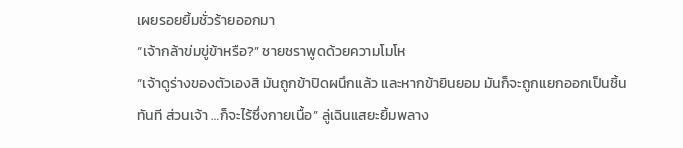เผยรอยยิ้มชั่วร้ายออกมา
“เจ้ากล้าข่มขู่ข้าหรือ?” ชายชราพูดด้วยความโมโห
“เจ้าดูร่างของตัวเองสิ มันถูกข้าปิดผนึกแล้ว และหากข้ายินยอม มันก็จะถูกแยกออกเป็นชิ้นทันที ส่วนเจ้า …ก็จะไร้ซึ่งกายเนื้อ” ลู่เฉินแสยะยิ้มพลาง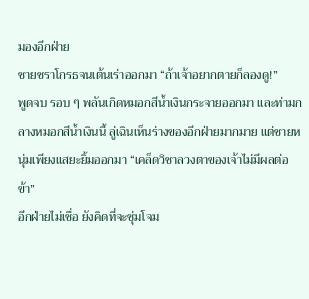มองอีกฝ่าย
ชายชราโกรธจนเต้นเร่าออกมา “ถ้าเจ้าอยากตายก็ลองดู!”
พูดจบ รอบ ๆ พลันเกิดหมอกสีน้ำเงินกระจายออกมา และท่ามกลางหมอกสีน้ำเงินนี้ ลู่เฉินเห็นร่างของอีกฝ่ายมากมาย แต่ชายหนุ่มเพียงแสยะยิ้มออกมา “เคล็ดวิชาลวงตาของเจ้าไม่มีผลต่อข้า”
อีกฝ่ายไม่เชื่อ ยังคิดที่จะซุ่มโจม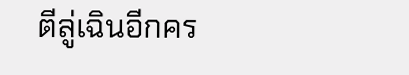ตีลู่เฉินอีกคร